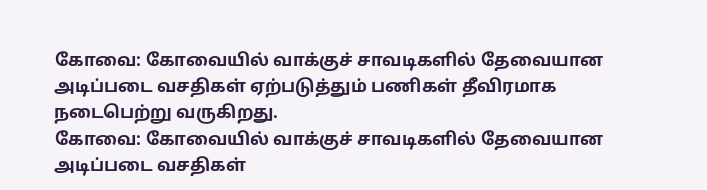கோவை: கோவையில் வாக்குச் சாவடிகளில் தேவையான அடிப்படை வசதிகள் ஏற்படுத்தும் பணிகள் தீவிரமாக நடைபெற்று வருகிறது.
கோவை: கோவையில் வாக்குச் சாவடிகளில் தேவையான அடிப்படை வசதிகள்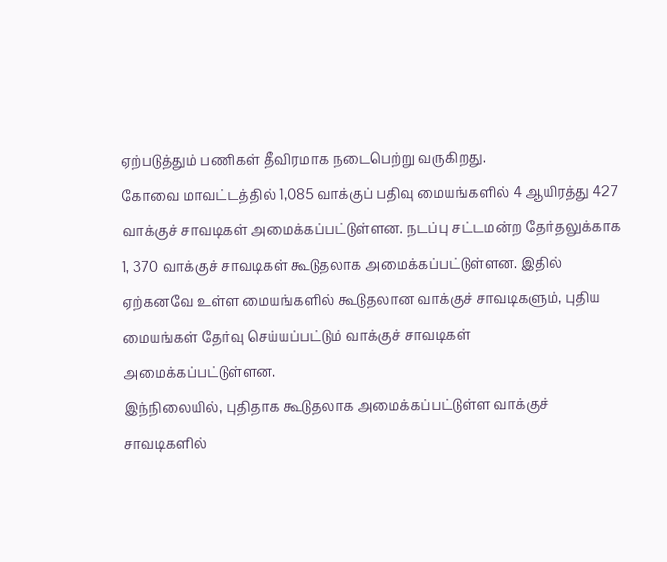ஏற்படுத்தும் பணிகள் தீவிரமாக நடைபெற்று வருகிறது.
கோவை மாவட்டத்தில் 1,085 வாக்குப் பதிவு மையங்களில் 4 ஆயிரத்து 427 வாக்குச் சாவடிகள் அமைக்கப்பட்டுள்ளன. நடப்பு சட்டமன்ற தேர்தலுக்காக 1, 370 வாக்குச் சாவடிகள் கூடுதலாக அமைக்கப்பட்டுள்ளன. இதில் ஏற்கனவே உள்ள மையங்களில் கூடுதலான வாக்குச் சாவடிகளும், புதிய மையங்கள் தேர்வு செய்யப்பட்டும் வாக்குச் சாவடிகள் அமைக்கப்பட்டுள்ளன.
இந்நிலையில், புதிதாக கூடுதலாக அமைக்கப்பட்டுள்ள வாக்குச் சாவடிகளில்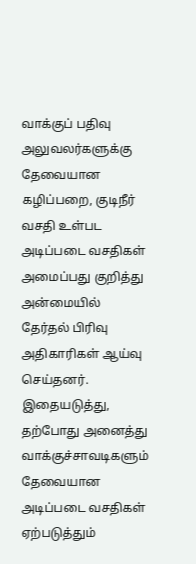வாக்குப் பதிவு அலுவலர்களுக்கு தேவையான கழிப்பறை, குடிநீர் வசதி உள்பட அடிப்படை வசதிகள் அமைப்பது குறித்து அன்மையில் தேர்தல் பிரிவு அதிகாரிகள் ஆய்வு செய்தனர்.
இதையடுத்து, தற்போது அனைத்து வாக்குச்சாவடிகளும் தேவையான அடிப்படை வசதிகள் ஏற்படுத்தும்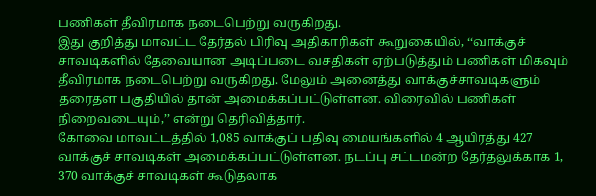பணிகள் தீவிரமாக நடைபெற்று வருகிறது.
இது குறித்து மாவட்ட தேர்தல் பிரிவு அதிகாரிகள் கூறுகையில், ‘‘வாக்குச் சாவடிகளில் தேவையான அடிப்படை வசதிகள் ஏற்படுத்தும் பணிகள் மிகவும் தீவிரமாக நடைபெற்று வருகிறது. மேலும் அனைத்து வாக்குச்சாவடிகளும் தரைதள பகுதியில் தான் அமைக்கப்பட்டுள்ளன. விரைவில் பணிகள் நிறைவடையும்,’’ என்று தெரிவித்தார்.
கோவை மாவட்டத்தில் 1,085 வாக்குப் பதிவு மையங்களில் 4 ஆயிரத்து 427 வாக்குச் சாவடிகள் அமைக்கப்பட்டுள்ளன. நடப்பு சட்டமன்ற தேர்தலுக்காக 1, 370 வாக்குச் சாவடிகள் கூடுதலாக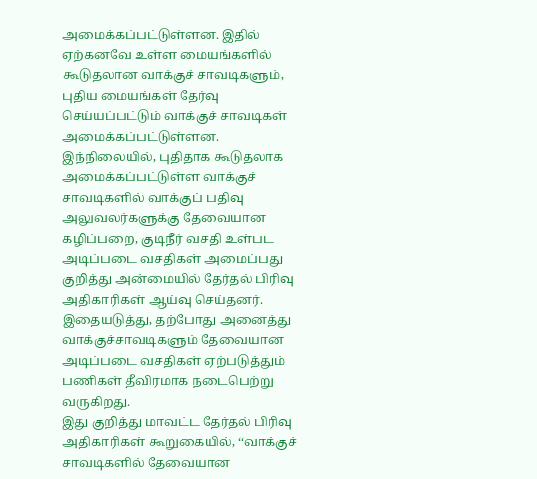அமைக்கப்பட்டுள்ளன. இதில் ஏற்கனவே உள்ள மையங்களில் கூடுதலான வாக்குச் சாவடிகளும், புதிய மையங்கள் தேர்வு செய்யப்பட்டும் வாக்குச் சாவடிகள் அமைக்கப்பட்டுள்ளன.
இந்நிலையில், புதிதாக கூடுதலாக அமைக்கப்பட்டுள்ள வாக்குச் சாவடிகளில் வாக்குப் பதிவு அலுவலர்களுக்கு தேவையான கழிப்பறை, குடிநீர் வசதி உள்பட அடிப்படை வசதிகள் அமைப்பது குறித்து அன்மையில் தேர்தல் பிரிவு அதிகாரிகள் ஆய்வு செய்தனர்.
இதையடுத்து, தற்போது அனைத்து வாக்குச்சாவடிகளும் தேவையான அடிப்படை வசதிகள் ஏற்படுத்தும் பணிகள் தீவிரமாக நடைபெற்று வருகிறது.
இது குறித்து மாவட்ட தேர்தல் பிரிவு அதிகாரிகள் கூறுகையில், ‘‘வாக்குச் சாவடிகளில் தேவையான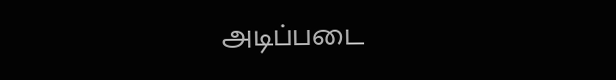அடிப்படை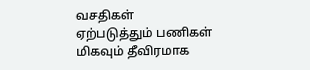வசதிகள் ஏற்படுத்தும் பணிகள் மிகவும் தீவிரமாக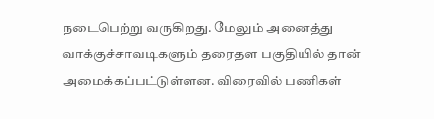நடைபெற்று வருகிறது. மேலும் அனைத்து வாக்குச்சாவடிகளும் தரைதள பகுதியில் தான் அமைக்கப்பட்டுள்ளன. விரைவில் பணிகள்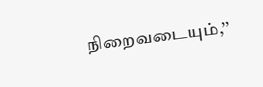நிறைவடையும்,’’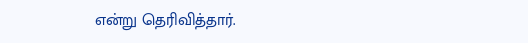என்று தெரிவித்தார்.